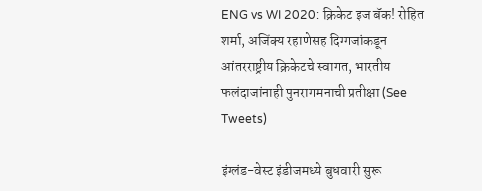ENG vs WI 2020: क्रिकेट इज बॅक! रोहित शर्मा, अजिंक्य रहाणेसह दिग्गजांकडून आंतरराष्ट्रीय क्रिकेटचे स्वागत, भारतीय फलंदाजांनाही पुनरागमनाची प्रतीक्षा (See Tweets)

इंग्लंड-वेस्ट इंडीजमध्ये बुधवारी सुरू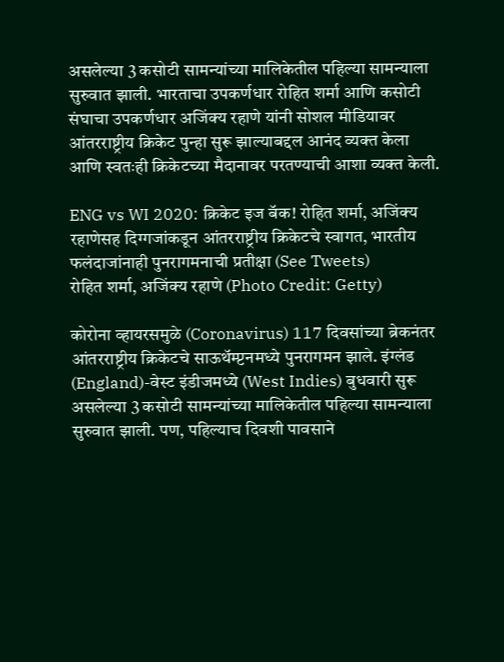असलेल्या 3 कसोटी सामन्यांच्या मालिकेतील पहिल्या सामन्याला सुरुवात झाली. भारताचा उपकर्णधार रोहित शर्मा आणि कसोटी संघाचा उपकर्णधार अजिंक्य रहाणे यांनी सोशल मीडियावर आंतरराष्ट्रीय क्रिकेट पुन्हा सुरू झाल्याबद्दल आनंद व्यक्त केला आणि स्वतःही क्रिकेटच्या मैदानावर परतण्याची आशा व्यक्त केली.

ENG vs WI 2020: क्रिकेट इज बॅक! रोहित शर्मा, अजिंक्य रहाणेसह दिग्गजांकडून आंतरराष्ट्रीय क्रिकेटचे स्वागत, भारतीय फलंदाजांनाही पुनरागमनाची प्रतीक्षा (See Tweets)
रोहित शर्मा, अजिंक्य रहाणे (Photo Credit: Getty)

कोरोना व्हायरसमुळे (Coronavirus) 117 दिवसांच्या ब्रेकनंतर आंतरराष्ट्रीय क्रिकेटचे साऊथॅम्प्टनमध्ये पुनरागमन झाले. इंग्लंड (England)-वेस्ट इंडीजमध्ये (West Indies) बुधवारी सुरू असलेल्या 3 कसोटी सामन्यांच्या मालिकेतील पहिल्या सामन्याला सुरुवात झाली. पण, पहिल्याच दिवशी पावसाने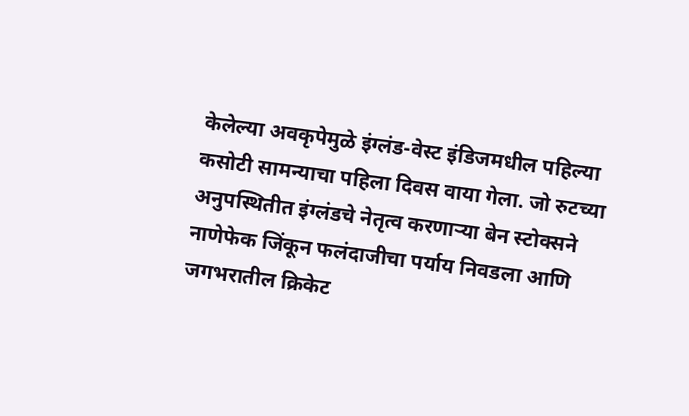केलेल्या अवकृपेमुळे इंग्लंड-वेस्ट इंडिजमधील पहिल्या कसोटी सामन्याचा पहिला दिवस वाया गेला. जो रुटच्या अनुपस्थितीत इंग्लंडचे नेतृत्व करणाऱ्या बेन स्टोक्सने नाणेफेक जिंकून फलंदाजीचा पर्याय निवडला आणि जगभरातील क्रिकेट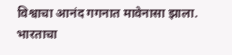विश्वाचा आनंद गगनात मावेनासा झाला. भारताचा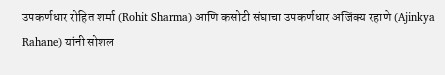उपकर्णधार रोहित शर्मा (Rohit Sharma) आणि कसोटी संघाचा उपकर्णधार अजिंक्य रहाणे (Ajinkya Rahane) यांनी सोशल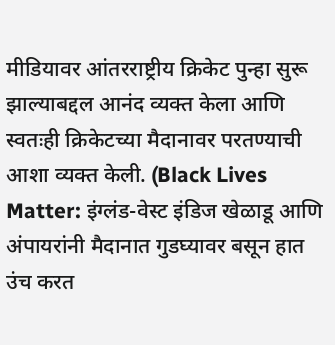मीडियावर आंतरराष्ट्रीय क्रिकेट पुन्हा सुरू झाल्याबद्दल आनंद व्यक्त केला आणि स्वतःही क्रिकेटच्या मैदानावर परतण्याची आशा व्यक्त केली. (Black Lives Matter: इंग्लंड-वेस्ट इंडिज खेळाडू आणि अंपायरांनी मैदानात गुडघ्यावर बसून हात उंच करत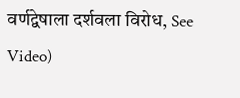वर्णद्वेषाला दर्शवला विरोध, See Video)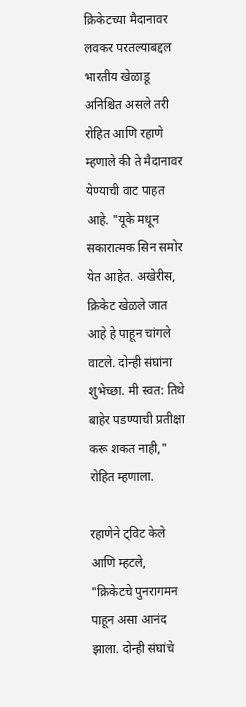क्रिकेटच्या मैदानावर लवकर परतल्याबद्दल भारतीय खेळाडू अनिश्चित असले तरी रोहित आणि रहाणे म्हणाले की ते मैदानावर येण्याची वाट पाहत आहे. "यूके मधून सकारात्मक सिन समोर येत आहेत. अखेरीस, क्रिकेट खेळले जात आहे हे पाहून चांगले वाटले. दोन्ही संघांना शुभेच्छा. मी स्वत: तिथे बाहेर पडण्याची प्रतीक्षा करू शकत नाही," रोहित म्हणाला.

रहाणेने ट्विट केले आणि म्हटले, "क्रिकेटचे पुनरागमन पाहून असा आनंद झाला. दोन्ही संघांचे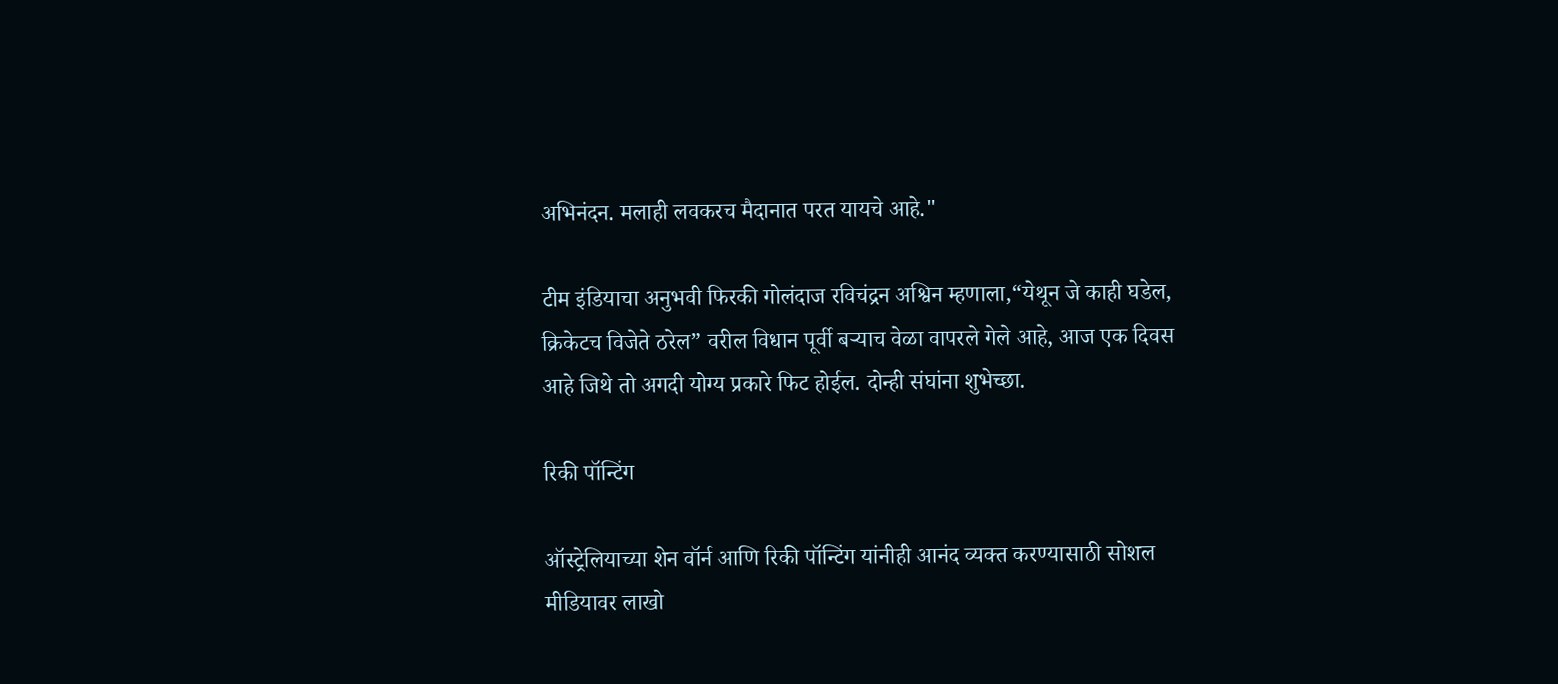अभिनंदन. मलाही लवकरच मैदानात परत यायचे आहे."

टीम इंडियाचा अनुभवी फिरकी गोलंदाज रविचंद्रन अश्विन म्हणाला,“येथून जे काही घडेल, क्रिकेटच विजेते ठरेल” वरील विधान पूर्वी बर्‍याच वेळा वापरले गेले आहे, आज एक दिवस आहे जिथे तो अगदी योग्य प्रकारे फिट होईल. दोन्ही संघांना शुभेच्छा.

रिकी पॉन्टिंग

ऑस्ट्रेलियाच्या शेन वॉर्न आणि रिकी पॉन्टिंग यांनीही आनंद व्यक्त करण्यासाठी सोशल मीडियावर लाखो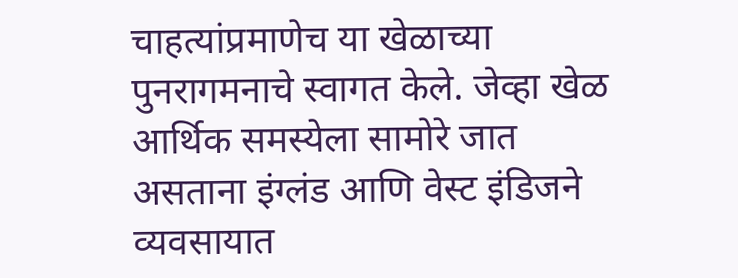चाहत्यांप्रमाणेच या खेळाच्या पुनरागमनाचे स्वागत केले. जेव्हा खेळ आर्थिक समस्येला सामोरे जात असताना इंग्लंड आणि वेस्ट इंडिजने व्यवसायात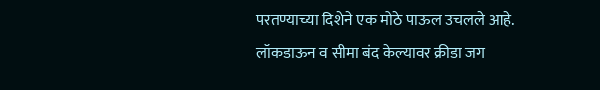परतण्याच्या दिशेने एक मोठे पाऊल उचलले आहे. लॉकडाऊन व सीमा बंद केल्यावर क्रीडा जग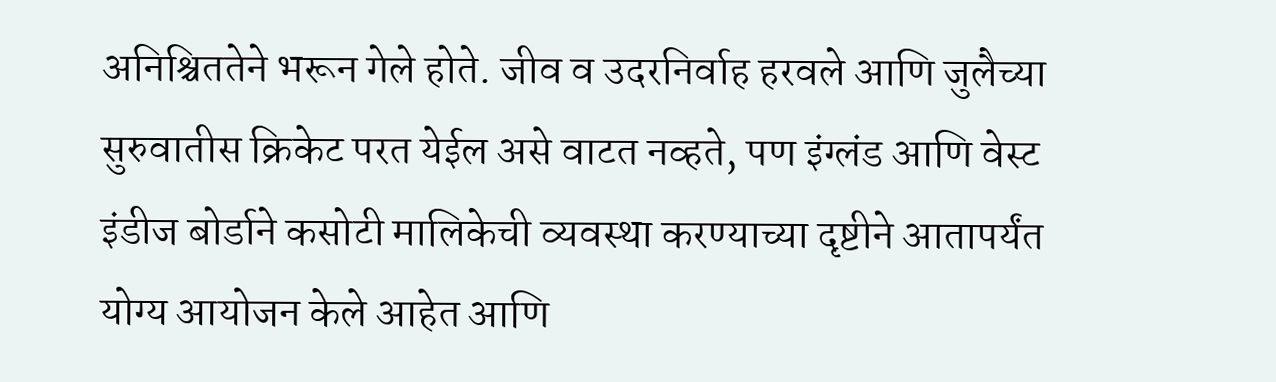अनिश्चिततेने भरून गेले होते. जीव व उदरनिर्वाह हरवले आणि जुलैच्या सुरुवातीस क्रिकेट परत येईल असे वाटत नव्हते, पण इंग्लंड आणि वेस्ट इंडीज बोर्डाने कसोटी मालिकेची व्यवस्था करण्याच्या दृष्टीने आतापर्यंत योग्य आयोजन केले आहेत आणि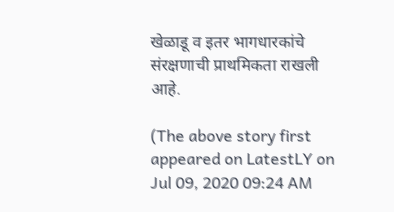खेळाडू व इतर भागधारकांचे संरक्षणाची प्राथमिकता राखली आहे.

(The above story first appeared on LatestLY on Jul 09, 2020 09:24 AM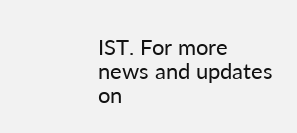IST. For more news and updates on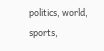politics, world, sports,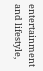entertainment and lifestyle,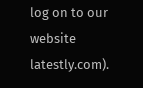log on to our website latestly.com).